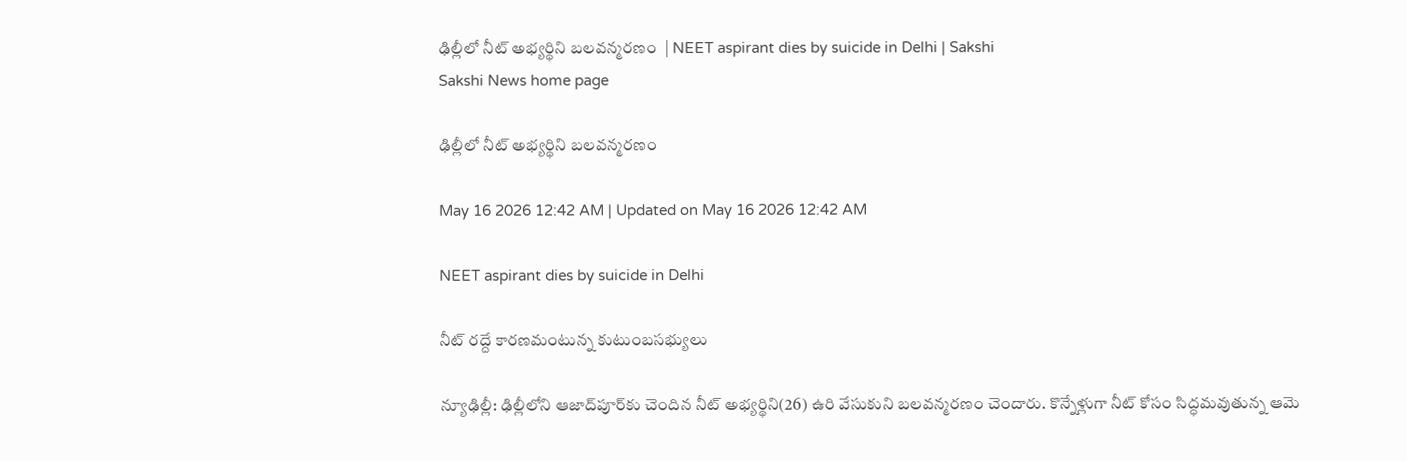ఢిల్లీలో నీట్‌ అభ్యర్థిని బలవన్మరణం  | NEET aspirant dies by suicide in Delhi | Sakshi
Sakshi News home page

ఢిల్లీలో నీట్‌ అభ్యర్థిని బలవన్మరణం

May 16 2026 12:42 AM | Updated on May 16 2026 12:42 AM

NEET aspirant dies by suicide in Delhi

నీట్‌ రద్దే కారణమంటున్న కుటుంబసభ్యులు

న్యూఢిల్లీ: ఢిల్లీలోని ఆజాద్‌పూర్‌కు చెందిన నీట్‌ అభ్యర్థిని(26) ఉరి వేసుకుని బలవన్మరణం చెందారు. కొన్నేళ్లుగా నీట్‌ కోసం సిద్ధమవుతున్న ఆమె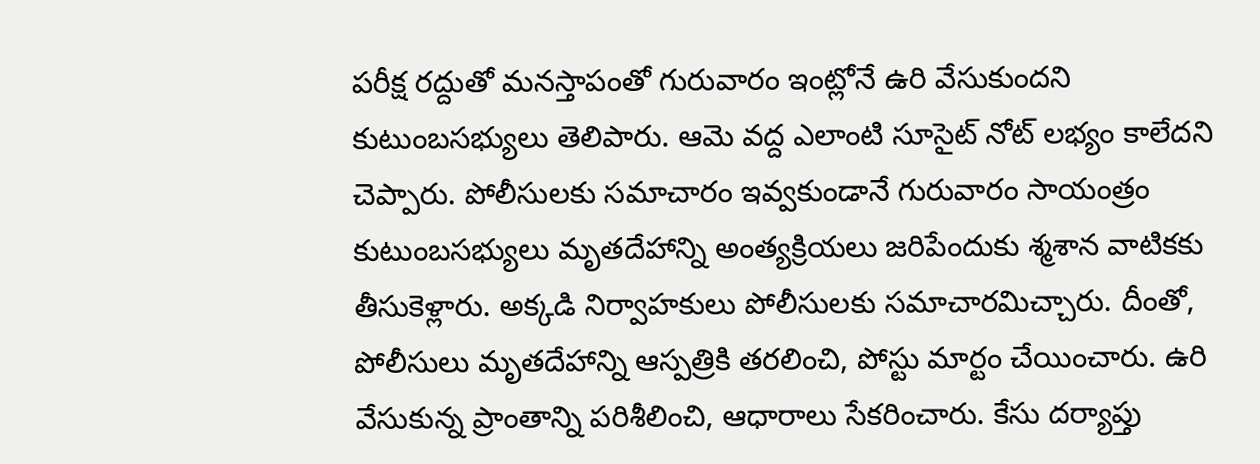పరీక్ష రద్దుతో మనస్తాపంతో గురువారం ఇంట్లోనే ఉరి వేసుకుందని కుటుంబసభ్యులు తెలిపారు. ఆమె వద్ద ఎలాంటి సూసైట్‌ నోట్‌ లభ్యం కాలేదని చెప్పారు. పోలీసులకు సమాచారం ఇవ్వకుండానే గురువారం సాయంత్రం కుటుంబసభ్యులు మృతదేహాన్ని అంత్యక్రియలు జరిపేందుకు శ్మశాన వాటికకు తీసుకెళ్లారు. అక్కడి నిర్వాహకులు పోలీసులకు సమాచారమిచ్చారు. దీంతో, పోలీసులు మృతదేహాన్ని ఆస్పత్రికి తరలించి, పోస్టు మార్టం చేయించారు. ఉరి వేసుకున్న ప్రాంతాన్ని పరిశీలించి, ఆధారాలు సేకరించారు. కేసు దర్యాప్తు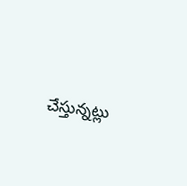చేస్తున్నట్లు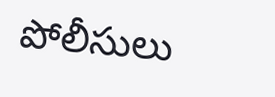పోలీసులు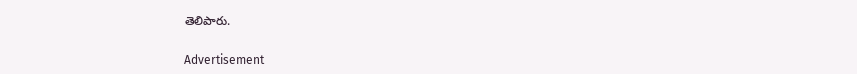తెలిపారు.


Advertisement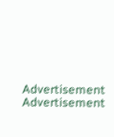Advertisement
Advertisement